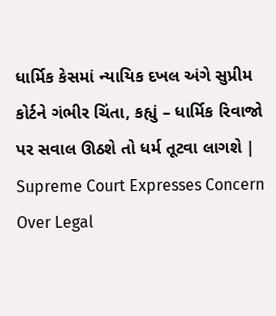ધાર્મિક કેસમાં ન્યાયિક દખલ અંગે સુપ્રીમ કોર્ટને ગંભીર ચિંતા, કહ્યું – ધાર્મિક રિવાજો પર સવાલ ઊઠશે તો ધર્મ તૂટવા લાગશે | Supreme Court Expresses Concern Over Legal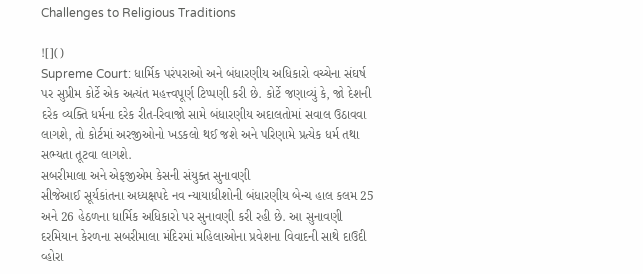Challenges to Religious Traditions

![]()
Supreme Court: ધાર્મિક પરંપરાઓ અને બંધારણીય અધિકારો વચ્ચેના સંઘર્ષ પર સુપ્રીમ કોર્ટે એક અત્યંત મહત્ત્વપૂર્ણ ટિપ્પણી કરી છે. કોર્ટે જણાવ્યું કે, જો દેશની દરેક વ્યક્તિ ધર્મના દરેક રીત-રિવાજો સામે બંધારણીય અદાલતોમાં સવાલ ઉઠાવવા લાગશે, તો કોર્ટમાં અરજીઓનો ખડકલો થઈ જશે અને પરિણામે પ્રત્યેક ધર્મ તથા સભ્યતા તૂટવા લાગશે.
સબરીમાલા અને એફજીએમ કેસની સંયુક્ત સુનાવણી
સીજેઆઈ સૂર્યકાંતના અધ્યક્ષપદે નવ ન્યાયાધીશોની બંધારણીય બેન્ચ હાલ કલમ 25 અને 26 હેઠળના ધાર્મિક અધિકારો પર સુનાવણી કરી રહી છે. આ સુનાવણી દરમિયાન કેરળના સબરીમાલા મંદિરમાં મહિલાઓના પ્રવેશના વિવાદની સાથે દાઉદી વ્હોરા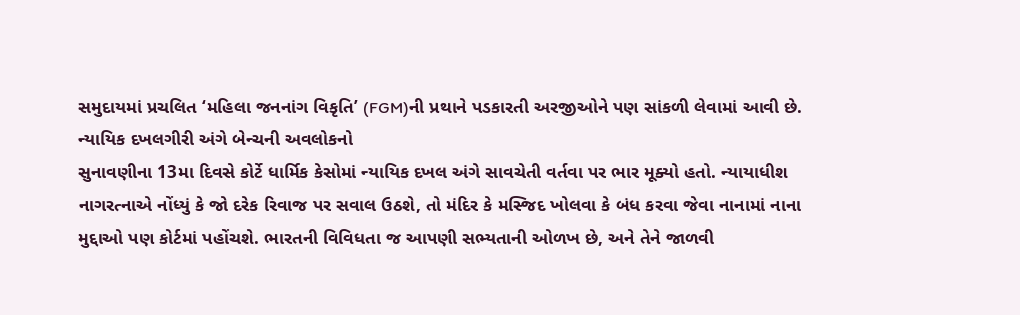સમુદાયમાં પ્રચલિત ‘મહિલા જનનાંગ વિકૃતિ’ (FGM)ની પ્રથાને પડકારતી અરજીઓને પણ સાંકળી લેવામાં આવી છે.
ન્યાયિક દખલગીરી અંગે બેન્ચની અવલોકનો
સુનાવણીના 13મા દિવસે કોર્ટે ધાર્મિક કેસોમાં ન્યાયિક દખલ અંગે સાવચેતી વર્તવા પર ભાર મૂક્યો હતો. ન્યાયાધીશ નાગરત્નાએ નોંધ્યું કે જો દરેક રિવાજ પર સવાલ ઉઠશે, તો મંદિર કે મસ્જિદ ખોલવા કે બંધ કરવા જેવા નાનામાં નાના મુદ્દાઓ પણ કોર્ટમાં પહોંચશે. ભારતની વિવિધતા જ આપણી સભ્યતાની ઓળખ છે, અને તેને જાળવી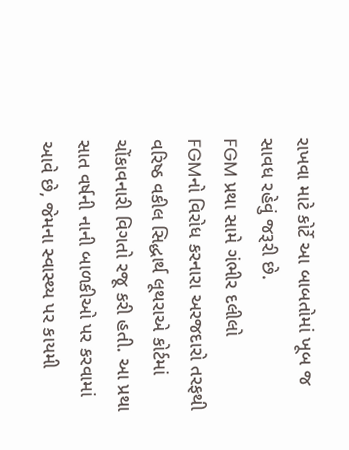રાખવા માટે કોર્ટે આ બાબતોમાં ખૂબ જ સાવધ રહેવું જરૂરી છે.
FGM પ્રથા સામે ગંભીર દલીલો
FGMનો વિરોધ કરનારા અરજદારો તરફથી વરિષ્ઠ વકીલ સિદ્ધાર્થ લૂથરાએ કોર્ટમાં ચોંકાવનારી વિગતો રજૂ કરી હતી. આ પ્રથા સાત વર્ષની નાની બાળકીઓ પર કરવામાં આવે છે, જેમના સ્વાસ્થ્ય પર કાયમી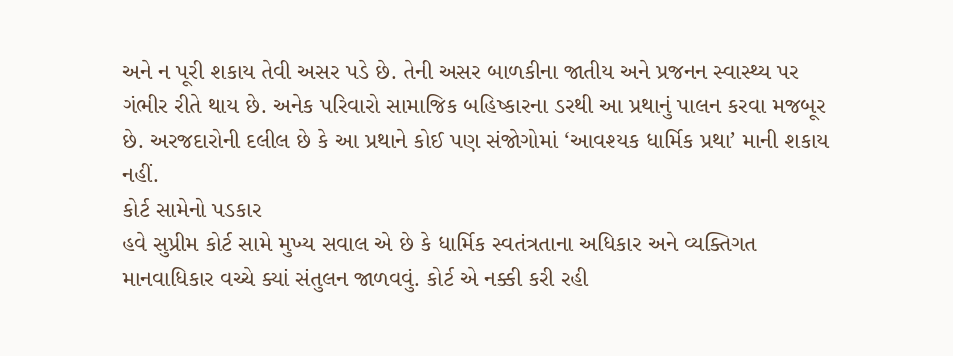અને ન પૂરી શકાય તેવી અસર પડે છે. તેની અસર બાળકીના જાતીય અને પ્રજનન સ્વાસ્થ્ય પર ગંભીર રીતે થાય છે. અનેક પરિવારો સામાજિક બહિષ્કારના ડરથી આ પ્રથાનું પાલન કરવા મજબૂર છે. અરજદારોની દલીલ છે કે આ પ્રથાને કોઈ પણ સંજોગોમાં ‘આવશ્યક ધાર્મિક પ્રથા’ માની શકાય નહીં.
કોર્ટ સામેનો પડકાર
હવે સુપ્રીમ કોર્ટ સામે મુખ્ય સવાલ એ છે કે ધાર્મિક સ્વતંત્રતાના અધિકાર અને વ્યક્તિગત માનવાધિકાર વચ્ચે ક્યાં સંતુલન જાળવવું. કોર્ટ એ નક્કી કરી રહી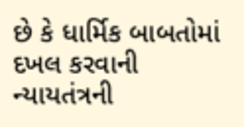છે કે ધાર્મિક બાબતોમાં દખલ કરવાની ન્યાયતંત્રની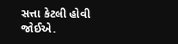સત્તા કેટલી હોવી જોઈએ.